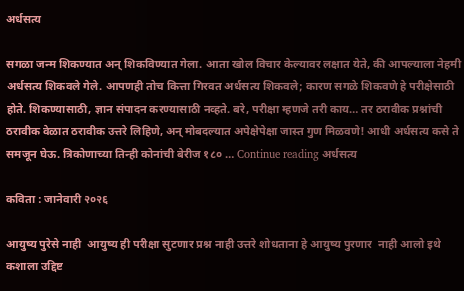अर्धसत्य

सगळा जन्म शिकण्यात अन् शिकविण्यात गेला. आता खोल विचार केल्यावर लक्षात येते, की आपल्याला नेहमी अर्धसत्य शिकवले गेले. आपणही तोच कित्ता गिरवत अर्धसत्य शिकवले; कारण सगळे शिकवणे हे परीक्षेसाठी होते. शिकण्यासाठी, ज्ञान संपादन करण्यासाठी नव्हते. बरे, परीक्षा म्हणजे तरी काय… तर ठरावीक प्रश्नांची ठरावीक वेळात ठरावीक उत्तरे लिहिणे, अन् मोबदल्यात अपेक्षेपेक्षा जास्त गुण मिळवणे! आधी अर्धसत्य कसे ते समजून घेऊ. त्रिकोणाच्या तिन्ही कोनांची बेरीज १८० … Continue reading अर्धसत्य

कविता : जानेवारी २०२६

आयुष्य पुरेसे नाही  आयुष्य ही परीक्षा सुटणार प्रश्न नाही उत्तरे शोधताना हे आयुष्य पुरणार  नाही आलो इथे कशाला उद्दिष्ट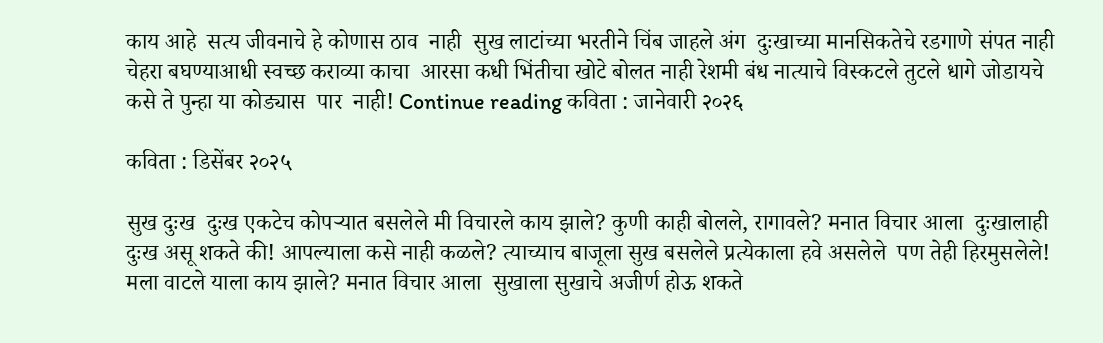काय आहे  सत्य जीवनाचे हे कोणास ठाव  नाही  सुख लाटांच्या भरतीने चिंब जाहले अंग  दुःखाच्या मानसिकतेचे रडगाणे संपत नाही चेहरा बघण्याआधी स्वच्छ कराव्या काचा  आरसा कधी भिंतीचा खोटे बोलत नाही रेशमी बंध नात्याचे विस्कटले तुटले धागे जोडायचे कसे ते पुन्हा या कोड्यास  पार  नाही! Continue reading कविता : जानेवारी २०२६

कविता : डिसेंबर २०२५

सुख दुःख  दुःख एकटेच कोपऱ्यात बसलेले मी विचारले काय झाले? कुणी काही बोलले, रागावले? मनात विचार आला  दुःखालाही दुःख असू शकते की! आपल्याला कसे नाही कळले? त्याच्याच बाजूला सुख बसलेले प्रत्येकाला हवे असलेले  पण तेही हिरमुसलेले! मला वाटले याला काय झाले? मनात विचार आला  सुखाला सुखाचे अजीर्ण होऊ शकते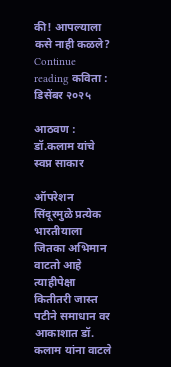की! आपल्याला कसे नाही कळले? Continue reading कविता : डिसेंबर २०२५

आठवण : डॉ.कलाम यांचे स्वप्न साकार

ऑपरेशन सिंदूरमुळे प्रत्येक भारतीयाला जितका अभिमान वाटतो आहे त्याहीपेक्षा कितीतरी जास्त पटीने समाधान वर आकाशात डॉ. कलाम यांना वाटले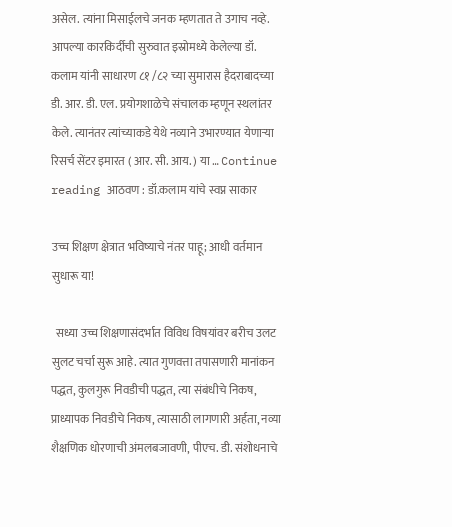असेल. त्यांना मिसाईलचे जनक म्हणतात ते उगाच नव्हे. आपल्या कारकिर्दीची सुरुवात इस्रोमध्ये केलेल्या डॉ. कलाम यांनी साधारण ८१ /८२ च्या सुमारास हैदराबादच्या डी. आर. डी. एल. प्रयोगशाळेचे संचालक म्हणून स्थलांतर केले. त्यानंतर त्यांच्याकडे येथे नव्याने उभारण्यात येणाऱ्या रिसर्च सेंटर इमारत ( आर. सी. आय. ) या … Continue reading आठवण : डॉ.कलाम यांचे स्वप्न साकार

उच्च शिक्षण क्षेत्रात भविष्याचे नंतर पाहू; आधी वर्तमान सुधारू या!

  सध्या उच्च शिक्षणासंदर्भात विविध विषयांवर बरीच उलट सुलट चर्चा सुरू आहे. त्यात गुणवत्ता तपासणारी मानांकन पद्धत, कुलगुरू निवडीची पद्धत, त्या संबंधीचे निकष, प्राध्यापक निवडीचे निकष, त्यासाठी लागणारी अर्हता, नव्या शैक्षणिक धोरणाची अंमलबजावणी, पीएच. डी. संशोधनाचे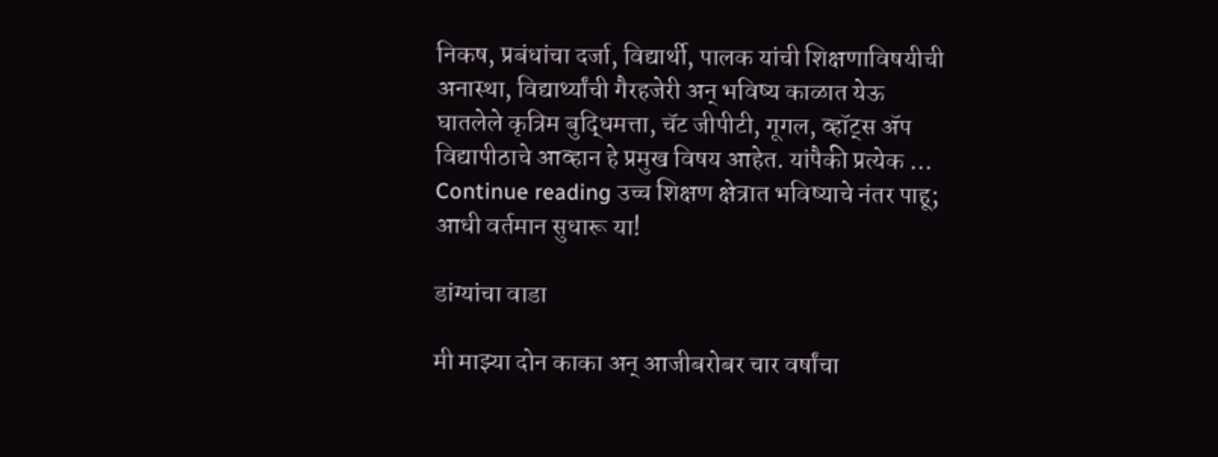निकष, प्रबंधांचा दर्जा, विद्यार्थी, पालक यांची शिक्षणाविषयीची अनास्था, विद्यार्थ्यांची गैरहजेरी अन् भविष्य काळात येऊ घातलेले कृत्रिम बुद्धिमत्ता, चॅट जीपीटी, गूगल, व्हॉट्स ॲप विद्यापीठाचे आव्हान हे प्रमुख विषय आहेत. यांपैकी प्रत्येक … Continue reading उच्च शिक्षण क्षेत्रात भविष्याचे नंतर पाहू; आधी वर्तमान सुधारू या!

डांग्यांचा वाडा

मी माझ्या दोन काका अन् आजीबरोबर चार वर्षांचा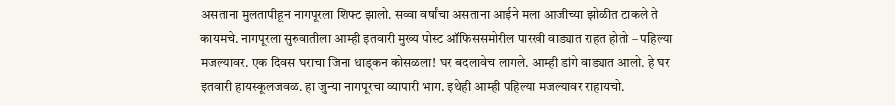असताना मुलतापीहून नागपूरला शिफ्ट झालो. सव्वा वर्षांचा असताना आईने मला आजीच्या झोळीत टाकले ते कायमचे. नागपूरला सुरुवातीला आम्ही इतवारी मुख्य पोस्ट ऑफिससमोरील पारखी वाड्यात राहत होतो – पहिल्या मजल्यावर. एक दिवस घराचा जिना धाड्कन कोसळला! घर बदलावेच लागले. आम्ही डांगे वाड्यात आलो. हे घर इतवारी हायस्कूलजवळ. हा जुन्या नागपूरचा व्यापारी भाग. इथेही आम्ही पहिल्या मजल्यावर राहायचो.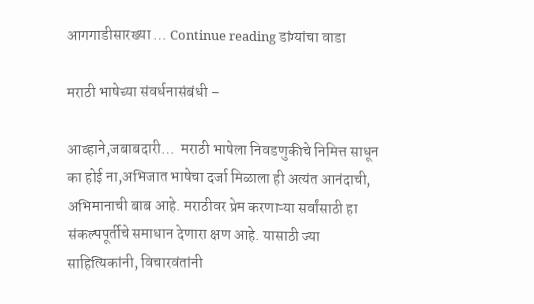आगगाडीसारख्या … Continue reading डांग्यांचा वाडा

मराठी भाषेच्या संवर्धनासंबंधी –

आव्हाने,जबाबदारी…  मराठी भाषेला निवडणुकीचे निमित्त साधून का होई ना,अभिजात भाषेचा दर्जा मिळाला ही अत्यंत आनंदाची, अभिमानाची बाब आहे. मराठीवर प्रेम करणाऱ्या सर्वांसाठी हा संकल्पपूर्तीचे समाधान देणारा क्षण आहे. यासाठी ज्या साहित्यिकांनी, विचारवंतांनी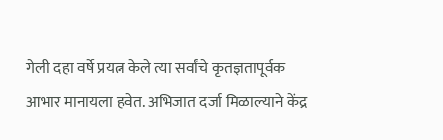गेली दहा वर्षे प्रयत्न केले त्या सर्वांचे कृतज्ञतापूर्वक आभार मानायला हवेत. अभिजात दर्जा मिळाल्याने केंद्र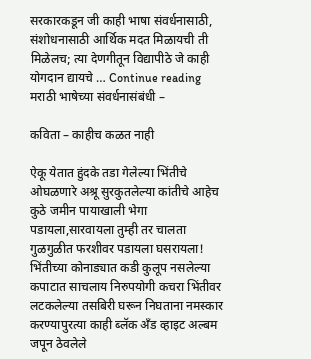सरकारकडून जी काही भाषा संवर्धनासाठी, संशोधनासाठी आर्थिक मदत मिळायची ती मिळेलच; त्या देणगीतून विद्यापीठे जे काही योगदान द्यायचे … Continue reading मराठी भाषेच्या संवर्धनासंबंधी –

कविता – काहीच कळत नाही

ऐकू येतात हुंदके तडा गेलेल्या भिंतीचे ओघळणारे अश्रू सुरकुतलेल्या कांतीचे आहेच कुठे जमीन पायाखाली भेगा पडायला,सारवायला तुम्ही तर चालता गुळगुळीत फरशीवर पडायला घसरायला! भिंतीच्या कोनाड्यात कडी कुलूप नसलेल्या कपाटात साचलाय निरुपयोगी कचरा भिंतीवर लटकलेल्या तसबिरी घरून निघताना नमस्कार करण्यापुरत्या काही ब्लॅक अँड व्हाइट अल्बम जपून ठेवलेले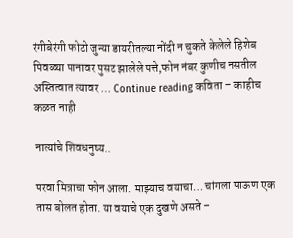रंगीबेरंगी फोटो जुन्या डायरीतल्या नोंदी न चुकते केलेले हिशेब पिवळ्या पानावर पुसट झालेले पत्ते,फोन नंबर कुणीच नसतील अस्तित्वात त्यावर … Continue reading कविता – काहीच कळत नाही

नात्यांचे शिवधनुष्य..

परवा मित्राचा फोन आला. माझ्याच वयाचा… चांगला पाऊण एक तास बोलत होता. या वयाचे एक दुखणे असते –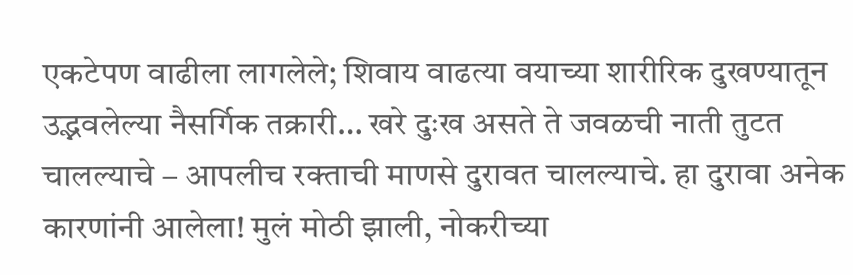एकटेपण वाढीला लागलेले; शिवाय वाढत्या वयाच्या शारीरिक दुखण्यातून उद्भवलेल्या नैसर्गिक तक्रारी… खरे दुःख असते ते जवळची नाती तुटत चालल्याचे – आपलीच रक्ताची माणसे दुरावत चालल्याचे. हा दुरावा अनेक कारणांनी आलेला! मुलं मोठी झाली, नोकरीच्या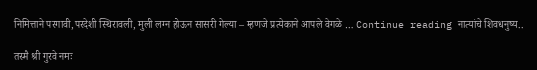निमित्ताने परगावी,परदेशी स्थिरावली, मुली लग्न होऊन सासरी गेल्या – म्हणजे प्रत्येकाने आपले वेगळे … Continue reading नात्यांचे शिवधनुष्य..

तस्मै श्री गुरवे नमः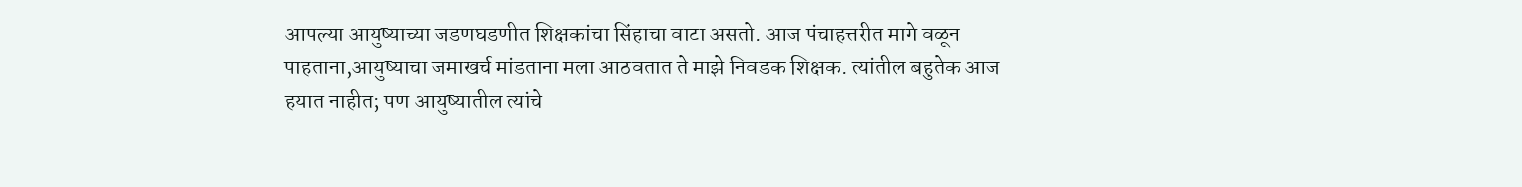आपल्या आयुष्याच्या जडणघडणीत शिक्षकांचा सिंहाचा वाटा असतो. आज पंचाहत्तरीत मागे वळून पाहताना,आयुष्याचा जमाखर्च मांडताना मला आठवतात ते माझे निवडक शिक्षक. त्यांतील बहुतेक आज हयात नाहीत; पण आयुष्यातील त्यांचे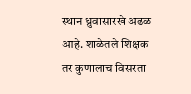स्थान ध्रुवासारखे अढळ आहे. शाळेतले शिक्षक तर कुणालाच विसरता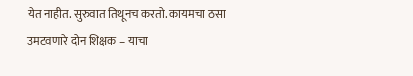येत नाहीत. सुरुवात तिथूनच करतो. कायमचा ठसा उमटवणारे दोन शिक्षक – याचा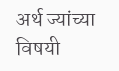अर्थ ज्यांच्या विषयी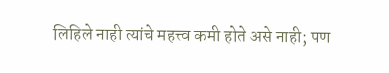लिहिले नाही त्यांचे महत्त्व कमी होते असे नाही; पण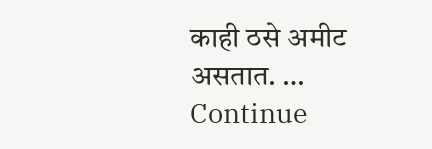काही ठसे अमीट असतात. … Continue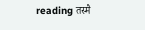reading तस्मै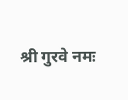श्री गुरवे नमः